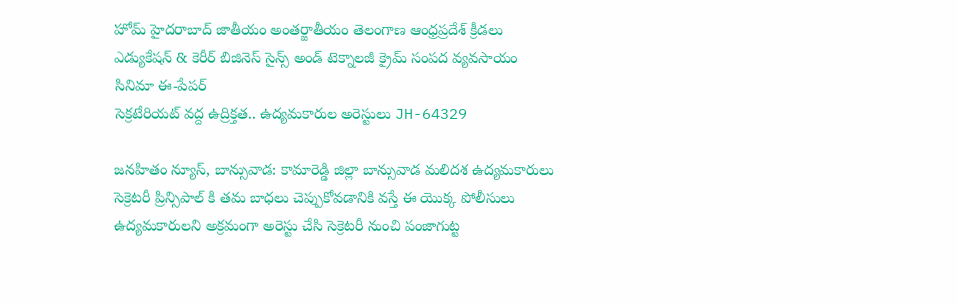హోమ్ హైదరాబాద్‌ జాతీయం అంతర్జాతీయం తెలంగాణ ఆంధ్రప్రదేశ్ క్రీడలు ఎడ్యుకేషన్ & కెరీర్‌ బిజినెస్ సైన్స్‌ అండ్‌ టెక్నాలజీ క్రైమ్‌ సంపద వ్యవసాయం సినిమా ఈ-పేపర్
సెక్రటేరియట్ వద్ద ఉద్రిక్తత.. ఉద్యమకారుల అరెస్టులు JH-64329

జనహితం న్యూస్, బాన్సువాడ: కామారెడ్డి జిల్లా బాన్సువాడ మలిదశ ఉద్యమకారులు సెక్రెటరీ ప్రిన్సిపాల్ కి తమ బాధలు చెప్పుకోవడానికి వస్తే ఈ యొక్క పోలీసులు ఉద్యమకారులని అక్రమంగా అరెస్టు చేసి సెక్రెటరీ నుంచి పంజాగుట్ట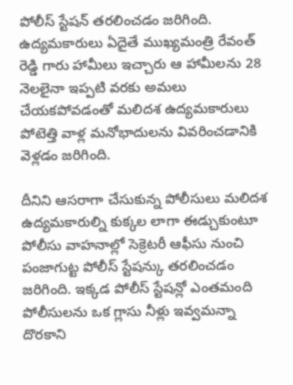పోలీస్ స్టేషన్ తరలించడం జరిగింది. ఉద్యమకారులు ఏదైతే ముఖ్యమంత్రి రేవంత్ రెడ్డి గారు హామీలు ఇచ్చారు ఆ హామీలను 28 నెలలైనా ఇప్పటి వరకు అమలు చేయకపోవడంతో మలిదశ ఉద్యమకారులు పోటెత్తి వాళ్ల మనోభాదులను వివరించడానికి వెళ్లడం జరిగింది.

దీనిని ఆసరాగా చేసుకున్న పోలీసులు మలిదశ ఉద్యమకారుల్ని కుక్కల లాగా ఈడ్చుకుంటూ పోలీసు వాహనాల్లో సెక్రెటరీ ఆఫీసు నుంచి పంజాగుట్ట పోలీస్ స్టేషన్కు తరలించడం జరిగింది. ఇక్కడ పోలీస్ స్టేషన్లో ఎంతమంది పోలీసులను ఒక గ్లాసు నీళ్లు ఇవ్వమన్నా దొరకాని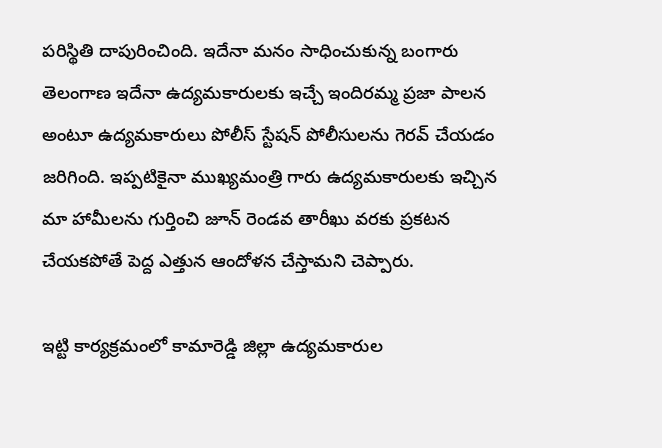పరిస్థితి దాపురించింది. ఇదేనా మనం సాధించుకున్న బంగారు తెలంగాణ ఇదేనా ఉద్యమకారులకు ఇచ్చే ఇందిరమ్మ ప్రజా పాలన అంటూ ఉద్యమకారులు పోలీస్ స్టేషన్ పోలీసులను గెరవ్ చేయడం జరిగింది. ఇప్పటికైనా ముఖ్యమంత్రి గారు ఉద్యమకారులకు ఇచ్చిన మా హామీలను గుర్తించి జూన్ రెండవ తారీఖు వరకు ప్రకటన చేయకపోతే పెద్ద ఎత్తున ఆందోళన చేస్తామని చెప్పారు.

ఇట్టి కార్యక్రమంలో కామారెడ్డి జిల్లా ఉద్యమకారుల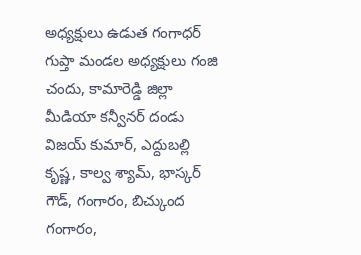అధ్యక్షులు ఉడుత గంగాధర్ గుప్తా మండల అధ్యక్షులు గంజి చందు, కామారెడ్డి జిల్లా మీడియా కన్వీనర్ దండు విజయ్ కుమార్, ఎద్దుబల్లి కృష్ణ, కాల్వ శ్యామ్, భాస్కర్ గౌడ్, గంగారం, బిచ్కుంద గంగారం,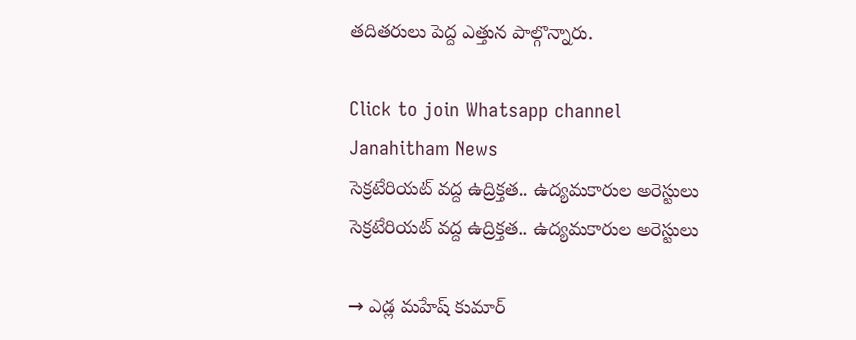తదితరులు పెద్ద ఎత్తున పాల్గొన్నారు.

Click to join Whatsapp channel
Janahitham News
సెక్రటేరియట్ వద్ద ఉద్రిక్తత.. ఉద్యమకారుల అరెస్టులు
సెక్రటేరియట్ వద్ద ఉద్రిక్తత.. ఉద్యమకారుల అరెస్టులు

→ ఎడ్ల మహేష్ కుమార్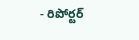- రిపోర్టర్